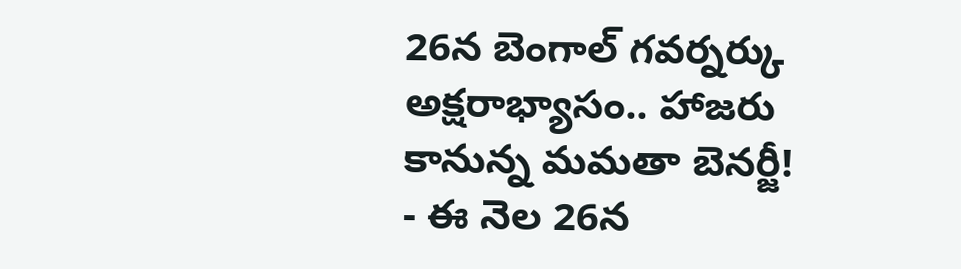26న బెంగాల్ గవర్నర్కు అక్షరాభ్యాసం.. హాజరు కానున్న మమతా బెనర్జీ!
- ఈ నెల 26న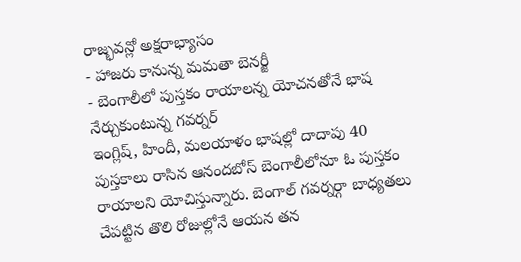రాజ్భవన్లో అక్షరాభ్యాసం
- హాజరు కానున్న మమతా బెనర్జీ
- బెంగాలీలో పుస్తకం రాయాలన్న యోచనతోనే భాష నేర్చుకుంటున్న గవర్నర్
ఇంగ్లిష్, హిందీ, మలయాళం భాషల్లో దాదాపు 40 పుస్తకాలు రాసిన ఆనందబోస్ బెంగాలీలోనూ ఓ పుస్తకం రాయాలని యోచిస్తున్నారు. బెంగాల్ గవర్నర్గా బాధ్యతలు చేపట్టిన తొలి రోజుల్లోనే ఆయన తన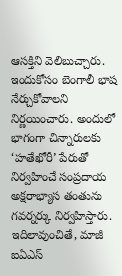ఆసక్తిని వెలిబుచ్చారు. ఇందుకోసం బెంగాలీ భాష నేర్చుకోవాలని నిర్ణయించారు. అందులో భాగంగా చిన్నారులకు ‘హతేఖోరీ’ పేరుతో నిర్వహించే సంప్రదాయ అక్షరాభ్యాస తంతును గవర్నర్కు నిర్వహిస్తారు.
ఇదిలావుంచితే, మాజీ ఐఏఎస్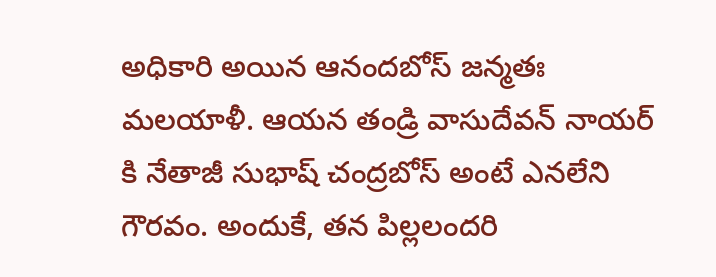అధికారి అయిన ఆనందబోస్ జన్మతః మలయాళీ. ఆయన తండ్రి వాసుదేవన్ నాయర్ కి నేతాజీ సుభాష్ చంద్రబోస్ అంటే ఎనలేని గౌరవం. అందుకే, తన పిల్లలందరి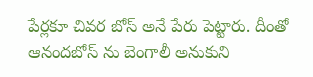పేర్లకూ చివర బోస్ అనే పేరు పెట్టారు. దీంతో ఆనందబోస్ ను బెంగాలీ అనుకుని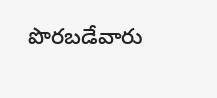పొరబడేవారు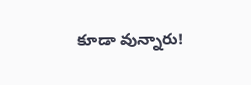కూడా వున్నారు!